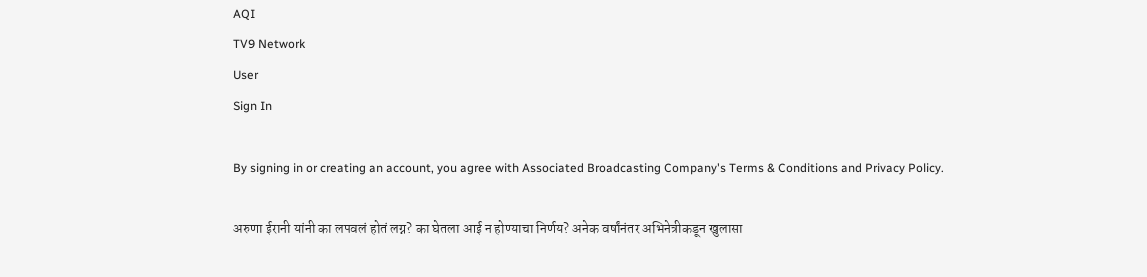AQI
TV9 Network
User
Sign In

By signing in or creating an account, you agree with Associated Broadcasting Company's Terms & Conditions and Privacy Policy.

अरुणा ईरानी यांनी का लपवलं होतं लग्न? का घेतला आई न होण्याचा निर्णय? अनेक वर्षांनंतर अभिनेत्रीकडून खुलासा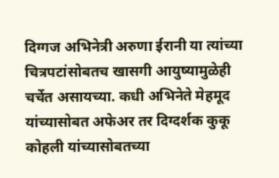दिग्गज अभिनेत्री अरुणा ईरानी या त्यांच्या चित्रपटांसोबतच खासगी आयुष्यामुळेही चर्चेत असायच्या. कधी अभिनेते मेहमूद यांच्यासोबत अफेअर तर दिग्दर्शक कुकू कोहली यांच्यासोबतच्या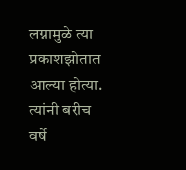लग्नामुळे त्या प्रकाशझोतात आल्या होत्या. त्यांनी बरीच वर्षे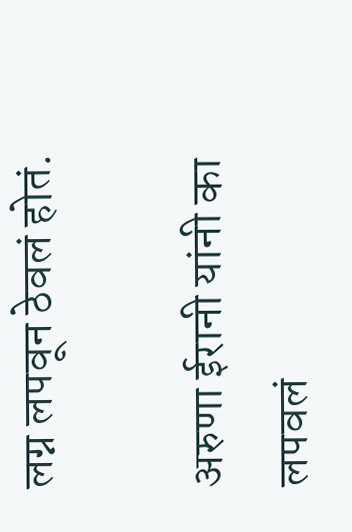लग्न लपवून ठेवलं होतं.

अरुणा ईरानी यांनी का लपवलं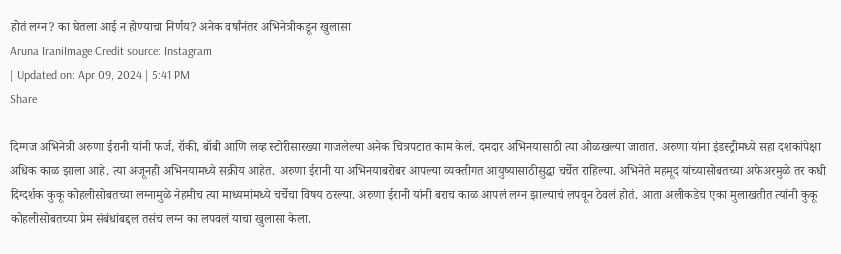होतं लग्न? का घेतला आई न होण्याचा निर्णय? अनेक वर्षांनंतर अभिनेत्रीकडून खुलासा
Aruna IraniImage Credit source: Instagram
| Updated on: Apr 09, 2024 | 5:41 PM
Share

दिग्गज अभिनेत्री अरुणा ईरानी यांनी फर्ज, रॉकी, बॉबी आणि लव्ह स्टोरीसारख्या गाजलेल्या अनेक चित्रपटात काम केलं. दमदार अभिनयासाठी त्या ओळखल्या जातात. अरुणा यांना इंडस्ट्रीमध्ये सहा दशकांपेक्षा अधिक काळ झाला आहे. त्या अजूनही अभिनयामध्ये सक्रीय आहेत. अरुणा ईरानी या अभिनयाबरोबर आपल्या व्यक्तीगत आयुष्यासाठीसुद्धा चर्चेत राहिल्या. अभिनेते महमूद यांच्यासोबतच्या अफेअरमुळे तर कधी दिग्दर्शक कुकू कोहलीसोबतच्या लग्नामुळे नेहमीच त्या माध्यमांमध्ये चर्चेचा विषय ठरल्या. अरुणा ईरानी यांनी बराच काळ आपलं लग्न झाल्याचं लपवून ठेवलं होतं. आता अलीकडेच एका मुलाखतीत त्यांनी कुकू कोहलीसोबतच्या प्रेम संबंधांबद्दल तसंच लग्न का लपवलं याचा खुलासा केला.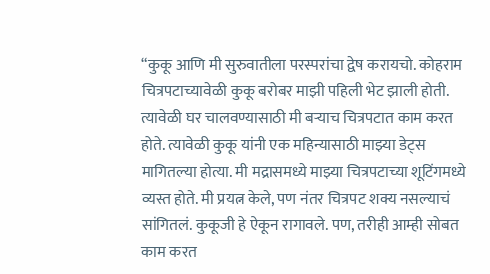“कुकू आणि मी सुरुवातीला परस्परांचा द्वेष करायचो. कोहराम चित्रपटाच्यावेळी कुकू बरोबर माझी पहिली भेट झाली होती. त्यावेळी घर चालवण्यासाठी मी बऱ्याच चित्रपटात काम करत होते. त्यावेळी कुकू यांनी एक महिन्यासाठी माझ्या डेट्स मागितल्या होत्या. मी मद्रासमध्ये माझ्या चित्रपटाच्या शूटिंगमध्ये व्यस्त होते. मी प्रयत्न केले, पण नंतर चित्रपट शक्य नसल्याचं सांगितलं. कुकूजी हे ऐकून रागावले. पण, तरीही आम्ही सोबत काम करत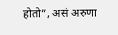होतो”, असं अरुणा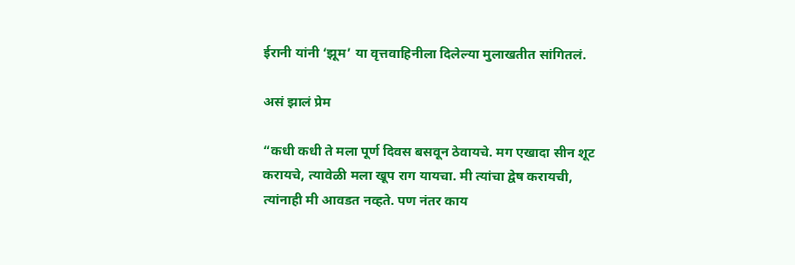ईरानी यांनी ‘झूम’ या वृत्तवाहिनीला दिलेल्या मुलाखतीत सांगितलं.

असं झालं प्रेम

“कधी कधी ते मला पूर्ण दिवस बसवून ठेवायचे. मग एखादा सीन शूट करायचे, त्यावेळी मला खूप राग यायचा. मी त्यांचा द्वेष करायची, त्यांनाही मी आवडत नव्हते. पण नंतर काय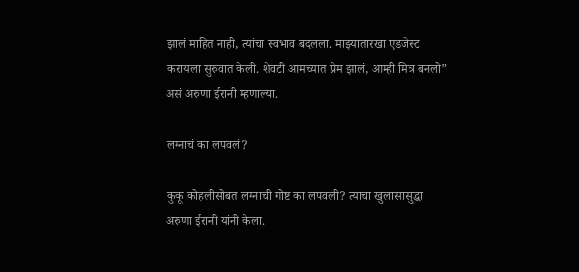झालं माहित नाही, त्यांचा स्वभाव बदलला. माझ्यातारखा एडजेस्ट करायला सुरुवात केली. शेवटी आमच्यात प्रेम झालं, आम्ही मित्र बनलो” असं अरुणा ईरानी म्हणाल्या.

लग्नाचं का लपवलं?

कुकू कोहलीसोबत लग्नाची गोष्ट का लपवली? त्याचा खुलासासुद्धा अरुणा ईरानी यांनी केला.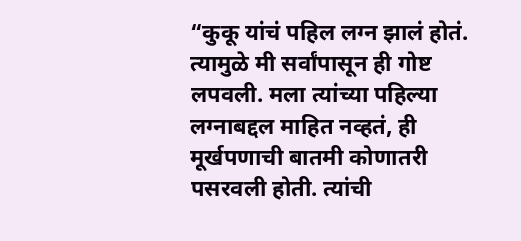“कुकू यांचं पहिल लग्न झालं होतं. त्यामुळे मी सर्वांपासून ही गोष्ट लपवली. मला त्यांच्या पहिल्या लग्नाबद्दल माहित नव्हतं, ही मूर्खपणाची बातमी कोणातरी पसरवली होती. त्यांची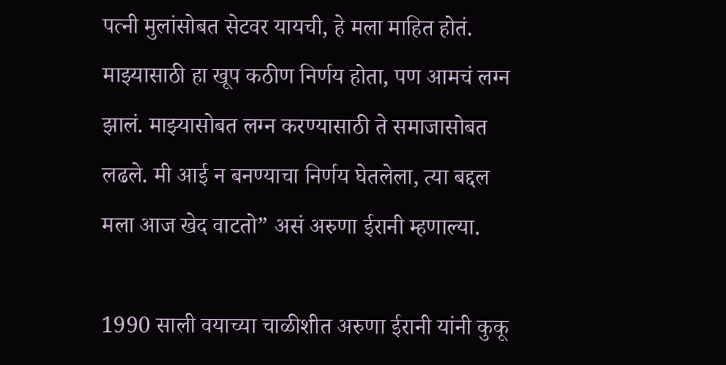पत्नी मुलांसोबत सेटवर यायची, हे मला माहित होतं. माझ्यासाठी हा खूप कठीण निर्णय होता, पण आमचं लग्न झालं. माझ्यासोबत लग्न करण्यासाठी ते समाजासोबत लढले. मी आई न बनण्याचा निर्णय घेतलेला, त्या बद्दल मला आज खेद वाटतो” असं अरुणा ईरानी म्हणाल्या.

1990 साली वयाच्या चाळीशीत अरुणा ईरानी यांनी कुकू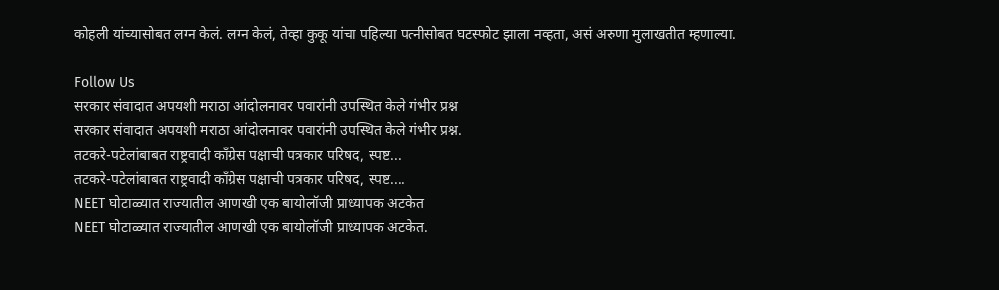कोहली यांच्यासोबत लग्न केलं. लग्न केलं, तेव्हा कुकू यांचा पहिल्या पत्नीसोबत घटस्फोट झाला नव्हता, असं अरुणा मुलाखतीत म्हणाल्या.

Follow Us
सरकार संवादात अपयशी मराठा आंदोलनावर पवारांनी उपस्थित केले गंभीर प्रश्न
सरकार संवादात अपयशी मराठा आंदोलनावर पवारांनी उपस्थित केले गंभीर प्रश्न.
तटकरे-पटेलांबाबत राष्ट्रवादी कॉंग्रेस पक्षाची पत्रकार परिषद, स्पष्ट...
तटकरे-पटेलांबाबत राष्ट्रवादी कॉंग्रेस पक्षाची पत्रकार परिषद, स्पष्ट....
NEET घोटाळ्यात राज्यातील आणखी एक बायोलॉजी प्राध्यापक अटकेत
NEET घोटाळ्यात राज्यातील आणखी एक बायोलॉजी प्राध्यापक अटकेत.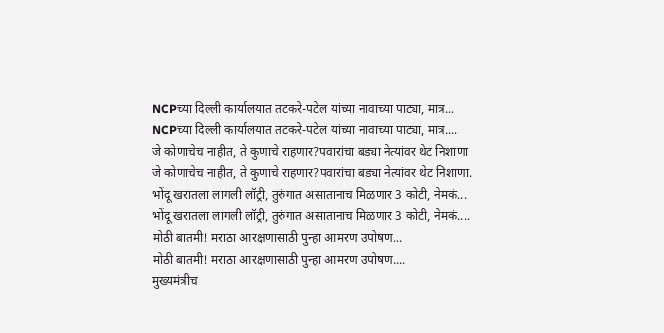NCPच्या दिल्ली कार्यालयात तटकरे-पटेल यांच्या नावाच्या पाट्या, मात्र...
NCPच्या दिल्ली कार्यालयात तटकरे-पटेल यांच्या नावाच्या पाट्या, मात्र....
जे कोणाचेच नाहीत, ते कुणाचे राहणार?पवारांचा बड्या नेत्यांवर थेट निशाणा
जे कोणाचेच नाहीत, ते कुणाचे राहणार?पवारांचा बड्या नेत्यांवर थेट निशाणा.
भोंदू खरातला लागली लॉट्री, तुरुंगात असातानाच मिळणार 3 कोटी, नेमकं...
भोंदू खरातला लागली लॉट्री, तुरुंगात असातानाच मिळणार 3 कोटी, नेमकं....
मोठी बातमी! मराठा आरक्षणासाठी पुन्हा आमरण उपोषण...
मोठी बातमी! मराठा आरक्षणासाठी पुन्हा आमरण उपोषण....
मुख्यमंत्रीच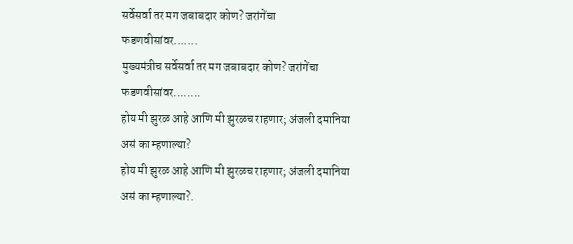सर्वेसर्वा तर मग जबाबदार कोण? जरांगेंचा फडणवीसांवर.......
मुख्यमंत्रीच सर्वेसर्वा तर मग जबाबदार कोण? जरांगेंचा फडणवीसांवर........
होय मी झुरळ आहे आणि मी झुरळच राहणार; अंजली दमानिया असं का म्हणाल्या?
होय मी झुरळ आहे आणि मी झुरळच राहणार; अंजली दमानिया असं का म्हणाल्या?.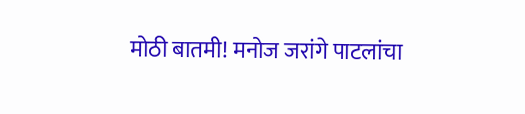मोठी बातमी! मनोज जरांगे पाटलांचा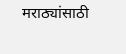मराठ्यांसाठी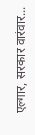एल्गार, सरकार वारंवार...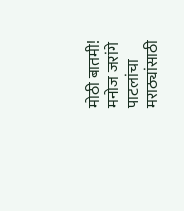मोठी बातमी! मनोज जरांगे पाटलांचा मराठ्यांसाठी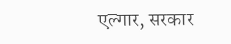एल्गार, सरकार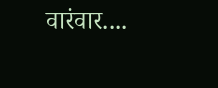वारंवार....